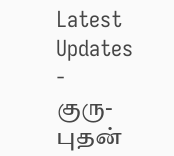Latest Updates
-
குரு-புதன்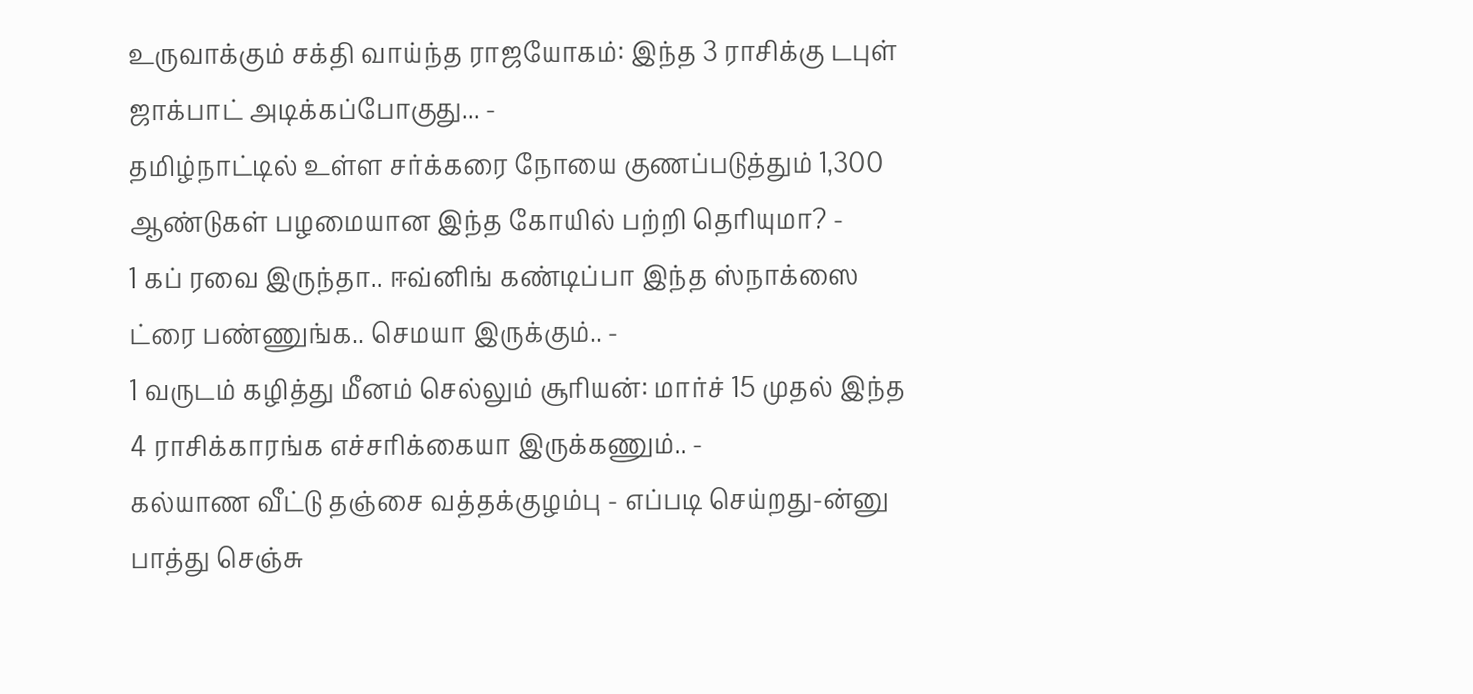உருவாக்கும் சக்தி வாய்ந்த ராஜயோகம்: இந்த 3 ராசிக்கு டபுள் ஜாக்பாட் அடிக்கப்போகுது... -
தமிழ்நாட்டில் உள்ள சர்க்கரை நோயை குணப்படுத்தும் 1,300 ஆண்டுகள் பழமையான இந்த கோயில் பற்றி தெரியுமா? -
1 கப் ரவை இருந்தா.. ஈவ்னிங் கண்டிப்பா இந்த ஸ்நாக்ஸை ட்ரை பண்ணுங்க.. செமயா இருக்கும்.. -
1 வருடம் கழித்து மீனம் செல்லும் சூரியன்: மார்ச் 15 முதல் இந்த 4 ராசிக்காரங்க எச்சரிக்கையா இருக்கணும்.. -
கல்யாண வீட்டு தஞ்சை வத்தக்குழம்பு - எப்படி செய்றது-ன்னு பாத்து செஞ்சு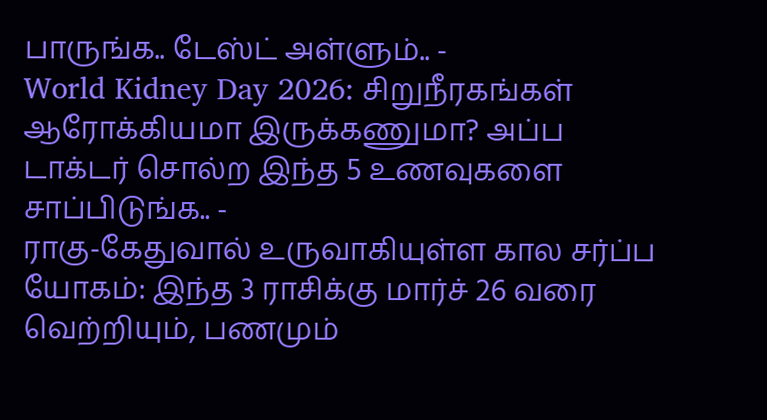பாருங்க.. டேஸ்ட் அள்ளும்.. -
World Kidney Day 2026: சிறுநீரகங்கள் ஆரோக்கியமா இருக்கணுமா? அப்ப டாக்டர் சொல்ற இந்த 5 உணவுகளை சாப்பிடுங்க.. -
ராகு-கேதுவால் உருவாகியுள்ள கால சர்ப்ப யோகம்: இந்த 3 ராசிக்கு மார்ச் 26 வரை வெற்றியும், பணமும்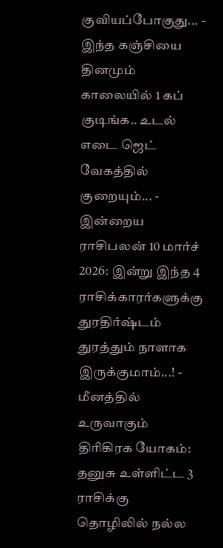குவியப்போகுது... -
இந்த கஞ்சியை தினமும் காலையில் 1 கப் குடிங்க.. உடல் எடை ஜெட் வேகத்தில் குறையும்... -
இன்றைய ராசிபலன் 10 மார்ச் 2026: இன்று இந்த 4 ராசிக்காரர்களுக்கு துரதிர்ஷ்டம் துரத்தும் நாளாக இருக்குமாம்...! -
மீனத்தில் உருவாகும் திரிகிரக யோகம்: தனுசு உள்ளிட்ட 3 ராசிக்கு தொழிலில் நல்ல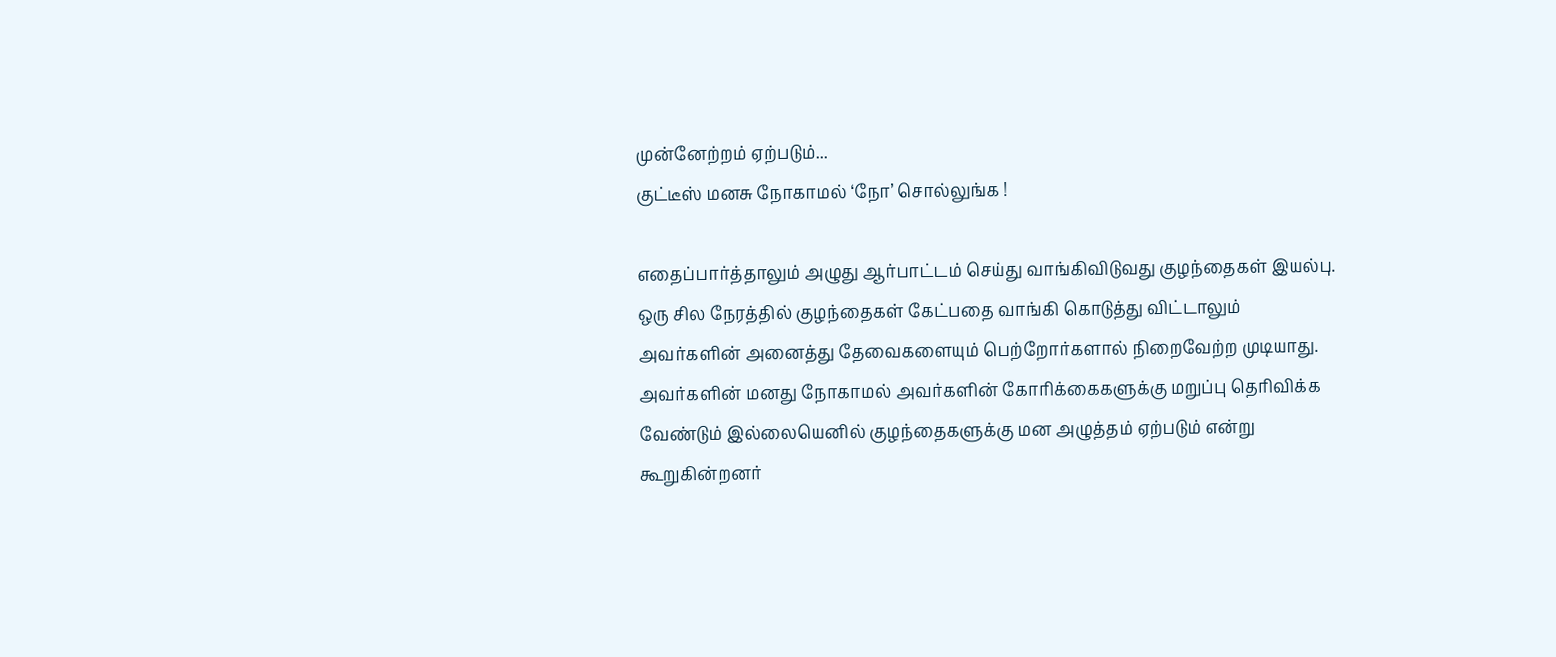முன்னேற்றம் ஏற்படும்...
குட்டீஸ் மனசு நோகாமல் ‘நோ’ சொல்லுங்க !

எதைப்பார்த்தாலும் அழுது ஆர்பாட்டம் செய்து வாங்கிவிடுவது குழந்தைகள் இயல்பு. ஒரு சில நேரத்தில் குழந்தைகள் கேட்பதை வாங்கி கொடுத்து விட்டாலும் அவர்களின் அனைத்து தேவைகளையும் பெற்றோர்களால் நிறைவேற்ற முடியாது. அவர்களின் மனது நோகாமல் அவர்களின் கோரிக்கைகளுக்கு மறுப்பு தெரிவிக்க வேண்டும் இல்லையெனில் குழந்தைகளுக்கு மன அழுத்தம் ஏற்படும் என்று கூறுகின்றனர்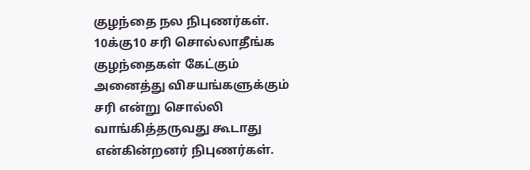குழந்தை நல நிபுணர்கள்.
10க்கு10 சரி சொல்லாதீங்க
குழந்தைகள் கேட்கும் அனைத்து விசயங்களுக்கும் சரி என்று சொல்லி வாங்கித்தருவது கூடாது என்கின்றனர் நிபுணர்கள்.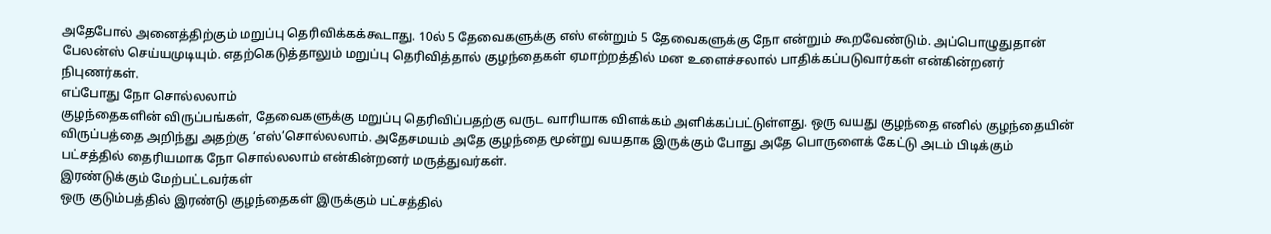அதேபோல் அனைத்திற்கும் மறுப்பு தெரிவிக்கக்கூடாது. 10ல் 5 தேவைகளுக்கு எஸ் என்றும் 5 தேவைகளுக்கு நோ என்றும் கூறவேண்டும். அப்பொழுதுதான் பேலன்ஸ் செய்யமுடியும். எதற்கெடுத்தாலும் மறுப்பு தெரிவித்தால் குழந்தைகள் ஏமாற்றத்தில் மன உளைச்சலால் பாதிக்கப்படுவார்கள் என்கின்றனர் நிபுணர்கள்.
எப்போது நோ சொல்லலாம்
குழந்தைகளின் விருப்பங்கள், தேவைகளுக்கு மறுப்பு தெரிவிப்பதற்கு வருட வாரியாக விளக்கம் அளிக்கப்பட்டுள்ளது. ஒரு வயது குழந்தை எனில் குழந்தையின் விருப்பத்தை அறிந்து அதற்கு ‘எஸ்’சொல்லலாம். அதேசமயம் அதே குழந்தை மூன்று வயதாக இருக்கும் போது அதே பொருளைக் கேட்டு அடம் பிடிக்கும் பட்சத்தில் தைரியமாக நோ சொல்லலாம் என்கின்றனர் மருத்துவர்கள்.
இரண்டுக்கும் மேற்பட்டவர்கள்
ஒரு குடும்பத்தில் இரண்டு குழந்தைகள் இருக்கும் பட்சத்தில்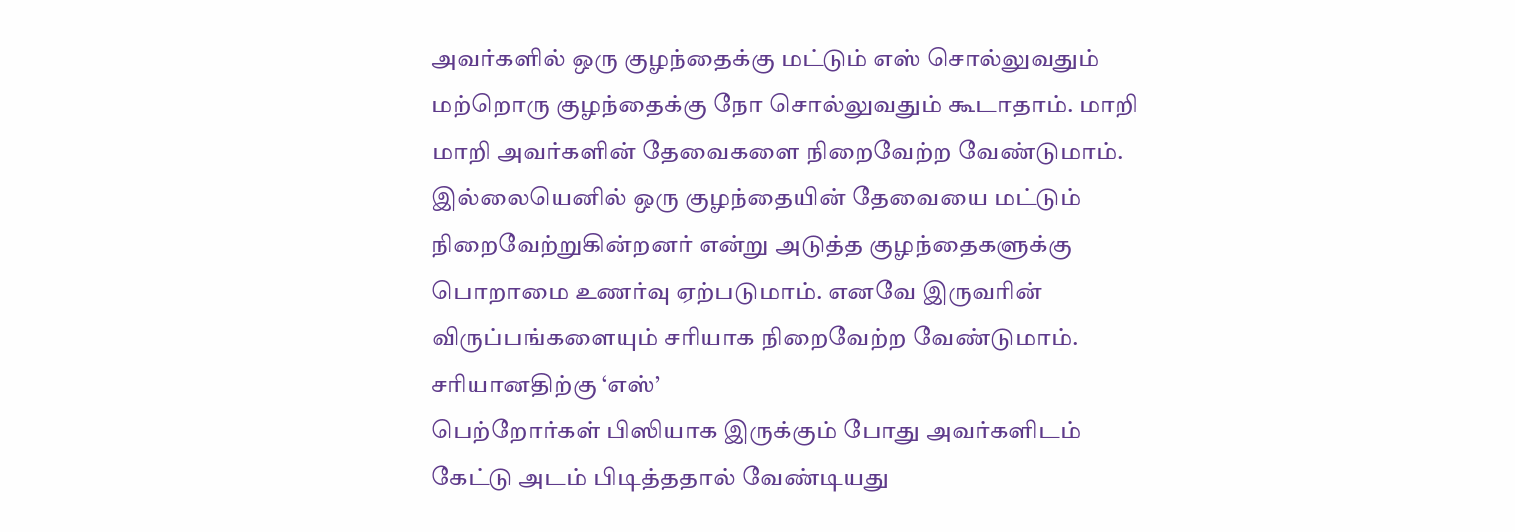அவர்களில் ஒரு குழந்தைக்கு மட்டும் எஸ் சொல்லுவதும் மற்றொரு குழந்தைக்கு நோ சொல்லுவதும் கூடாதாம். மாறி மாறி அவர்களின் தேவைகளை நிறைவேற்ற வேண்டுமாம். இல்லையெனில் ஒரு குழந்தையின் தேவையை மட்டும் நிறைவேற்றுகின்றனர் என்று அடுத்த குழந்தைகளுக்கு பொறாமை உணர்வு ஏற்படுமாம். எனவே இருவரின் விருப்பங்களையும் சரியாக நிறைவேற்ற வேண்டுமாம்.
சரியானதிற்கு ‘எஸ்’
பெற்றோர்கள் பிஸியாக இருக்கும் போது அவர்களிடம் கேட்டு அடம் பிடித்ததால் வேண்டியது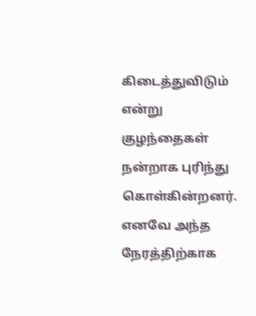கிடைத்துவிடும் என்று குழந்தைகள் நன்றாக புரிந்து கொள்கின்றனர். எனவே அந்த நேரத்திற்காக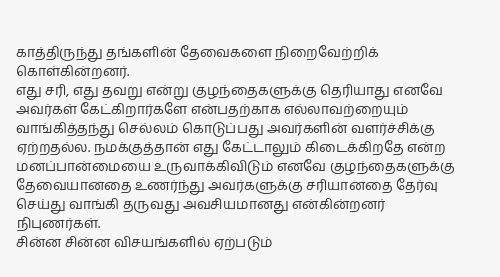காத்திருந்து தங்களின் தேவைகளை நிறைவேற்றிக் கொள்கின்றனர்.
எது சரி, எது தவறு என்று குழந்தைகளுக்கு தெரியாது எனவே அவர்கள் கேட்கிறார்களே என்பதற்காக எல்லாவற்றையும் வாங்கித்தந்து செல்லம் கொடுப்பது அவர்களின் வளர்ச்சிக்கு ஏற்றதல்ல. நமக்குத்தான் எது கேட்டாலும் கிடைக்கிறதே என்ற மனப்பான்மையை உருவாக்கிவிடும் எனவே குழந்தைகளுக்கு தேவையானதை உணர்ந்து அவர்களுக்கு சரியானதை தேர்வு செய்து வாங்கி தருவது அவசியமானது என்கின்றனர் நிபுணர்கள்.
சின்ன சின்ன விசயங்களில் ஏற்படும்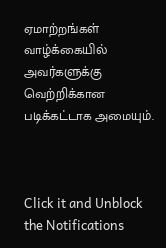ஏமாற்றங்கள் வாழ்க்கையில் அவர்களுக்கு வெற்றிக்கான படிக்கட்டாக அமையும்.



Click it and Unblock the Notifications